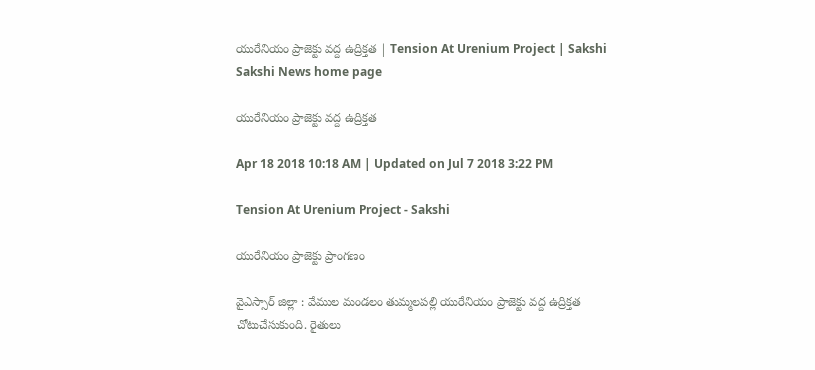యురేనియం ప్రాజెక్టు వద్ద ఉద్రిక్తత | Tension At Urenium Project | Sakshi
Sakshi News home page

యురేనియం ప్రాజెక్టు వద్ద ఉద్రిక్తత

Apr 18 2018 10:18 AM | Updated on Jul 7 2018 3:22 PM

Tension At Urenium Project - Sakshi

యురేనియం ప్రాజెక్టు ప్రాంగణం

వైఎస్సార్‌ జిల్లా : వేముల మండలం తుమ్మలపల్లి యురేనియం ప్రాజెక్టు వద్ద ఉద్రిక్తత చోటుచేసుకుంది. రైతులు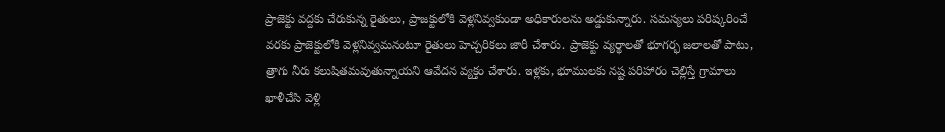ప్రాజెక్టు వద్దకు చేరుకున్న రైతులు, ప్రాజక్టులోకి వెళ్లనివ్వకుండా అధికారులను అడ్డుకున్నారు. సమస్యలు పరిష్కరించే వరకు ప్రాజెక్టులోకి వెళ్లనివ్వమనంటూ రైతులు హెచ్చరికలు జారీ చేశారు. ప్రాజెక్టు వ్యర్థాలతో భూగర్భ జలాలతో పాటు, త్రాగు నీరు కలుషితమవుతున్నాయని ఆవేదన వ్యక్తం చేశారు. ఇళ్లకు, భూములకు నష్ట పరిహారం చెల్లిస్తే గ్రామాలు ఖాళీచేసి వెళ్లి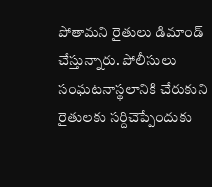పోతామని రైతులు డిమాండ్ చేస్తున్నారు. పోలీసులు సంఘటనాస్థలానికి చేరుకుని రైతులకు సర్దిచెప్పేందుకు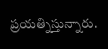ప్రయత్నిస్తున్నారు.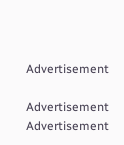Advertisement

Advertisement
Advertisement